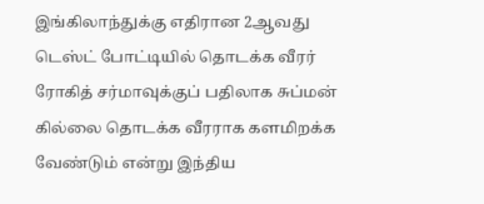இங்கிலாந்துக்கு எதிரான 2ஆவது டெஸ்ட் போட்டியில் தொடக்க வீரர் ரோகித் சர்மாவுக்குப் பதிலாக சுப்மன் கில்லை தொடக்க வீரராக களமிறக்க வேண்டும் என்று இந்திய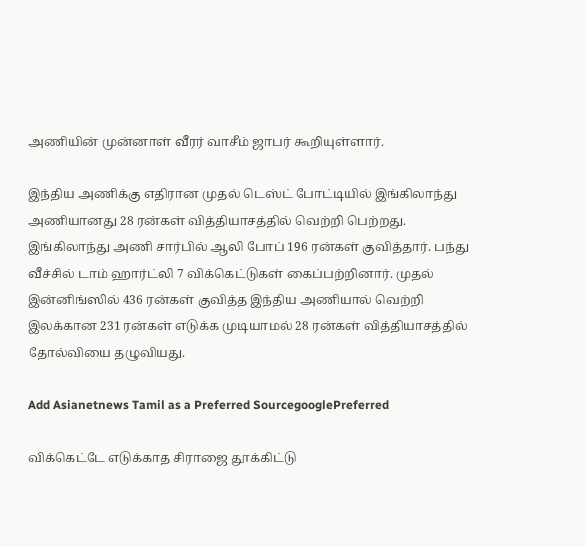அணியின் முன்னாள் வீரர் வாசீம் ஜாபர் கூறியுள்ளார்.

இந்திய அணிக்கு எதிரான முதல் டெஸ்ட் போட்டியில் இங்கிலாந்து அணியானது 28 ரன்கள் வித்தியாசத்தில் வெற்றி பெற்றது. இங்கிலாந்து அணி சார்பில் ஆலி போப் 196 ரன்கள் குவித்தார். பந்து வீச்சில் டாம் ஹார்ட்லி 7 விக்கெட்டுகள் கைப்பற்றினார். முதல் இன்னிங்ஸில் 436 ரன்கள் குவித்த இந்திய அணியால் வெற்றி இலக்கான 231 ரன்கள் எடுக்க முடியாமல் 28 ரன்கள் வித்தியாசத்தில் தோல்வியை தழுவியது.

Add Asianetnews Tamil as a Preferred SourcegooglePreferred

விக்கெட்டே எடுக்காத சிராஜை தூக்கிட்டு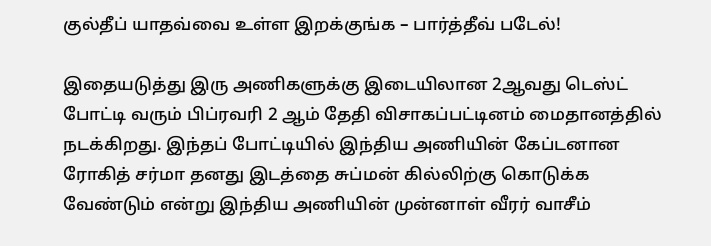குல்தீப் யாதவ்வை உள்ள இறக்குங்க – பார்த்தீவ் படேல்!

இதையடுத்து இரு அணிகளுக்கு இடையிலான 2ஆவது டெஸ்ட் போட்டி வரும் பிப்ரவரி 2 ஆம் தேதி விசாகப்பட்டினம் மைதானத்தில் நடக்கிறது. இந்தப் போட்டியில் இந்திய அணியின் கேப்டனான ரோகித் சர்மா தனது இடத்தை சுப்மன் கில்லிற்கு கொடுக்க வேண்டும் என்று இந்திய அணியின் முன்னாள் வீரர் வாசீம்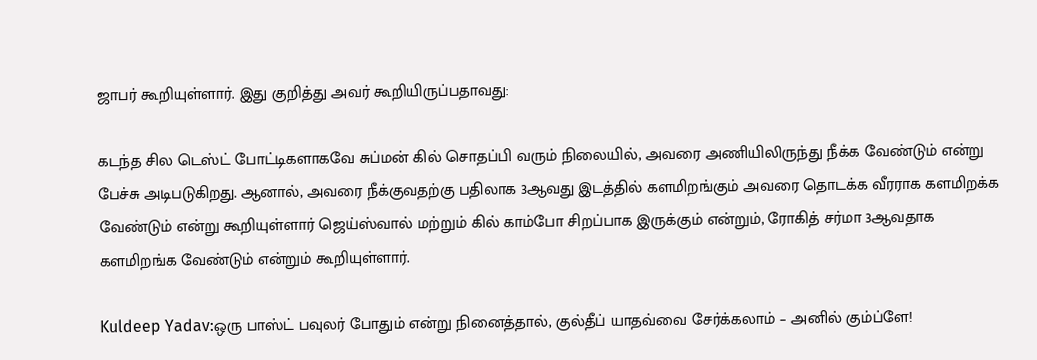ஜாபர் கூறியுள்ளார். இது குறித்து அவர் கூறியிருப்பதாவது:

கடந்த சில டெஸ்ட் போட்டிகளாகவே சுப்மன் கில் சொதப்பி வரும் நிலையில், அவரை அணியிலிருந்து நீக்க வேண்டும் என்று பேச்சு அடிபடுகிறது. ஆனால், அவரை நீக்குவதற்கு பதிலாக 3ஆவது இடத்தில் களமிறங்கும் அவரை தொடக்க வீரராக களமிறக்க வேண்டும் என்று கூறியுள்ளார் ஜெய்ஸ்வால் மற்றும் கில் காம்போ சிறப்பாக இருக்கும் என்றும், ரோகித் சர்மா 3ஆவதாக களமிறங்க வேண்டும் என்றும் கூறியுள்ளார்.

Kuldeep Yadav:ஒரு பாஸ்ட் பவுலர் போதும் என்று நினைத்தால், குல்தீப் யாதவ்வை சேர்க்கலாம் – அனில் கும்ப்ளே!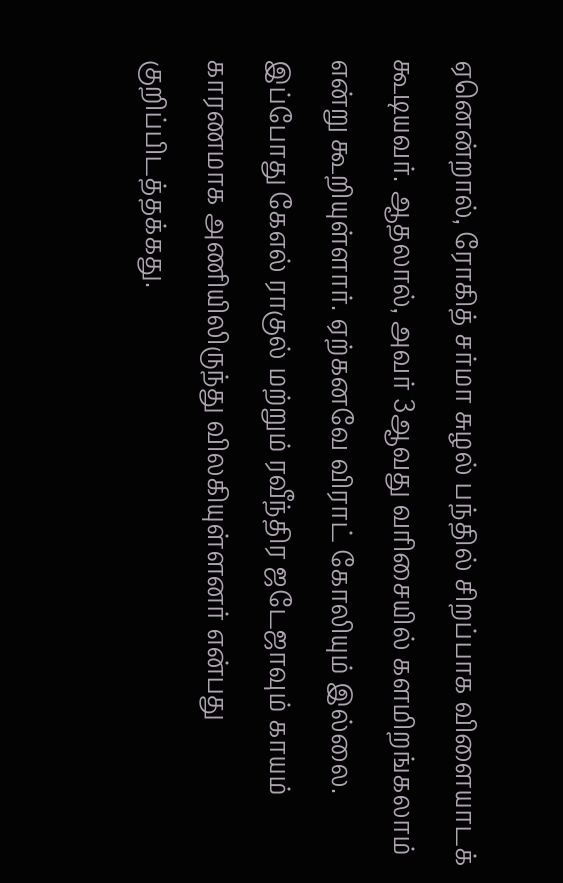ஏனென்றால், ரோகித் சர்மா சுழல் பந்தில் சிறப்பாக விளையாடக் கூடியவர். ஆதலால், அவர் 3ஆவது வரிசையில் களமிறங்கலாம் என்று கூறியுள்ளார். ஏற்கனவே விராட் கோலியும் இல்லை. இப்போது கேஎல் ராகுல் மற்றும் ரவீந்திர ஜடேஜாவும் காயம் காரணமாக அணியிலிருந்து விலகியுள்ளனர் என்பது குறிப்பிடத்தக்கது.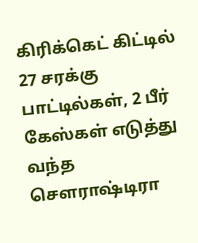கிரிக்கெட் கிட்டில் 27 சரக்கு பாட்டில்கள், 2 பீர் கேஸ்கள் எடுத்து வந்த சௌராஷ்டிரா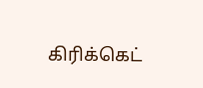கிரிக்கெட்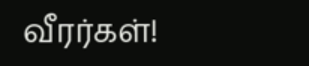வீரர்கள்!